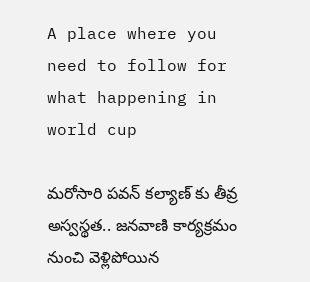A place where you need to follow for what happening in world cup

మరోసారి పవన్ కల్యాణ్ కు తీవ్ర అస్వస్థత.. జనవాణి కార్యక్రమం నుంచి వెళ్లిపోయిన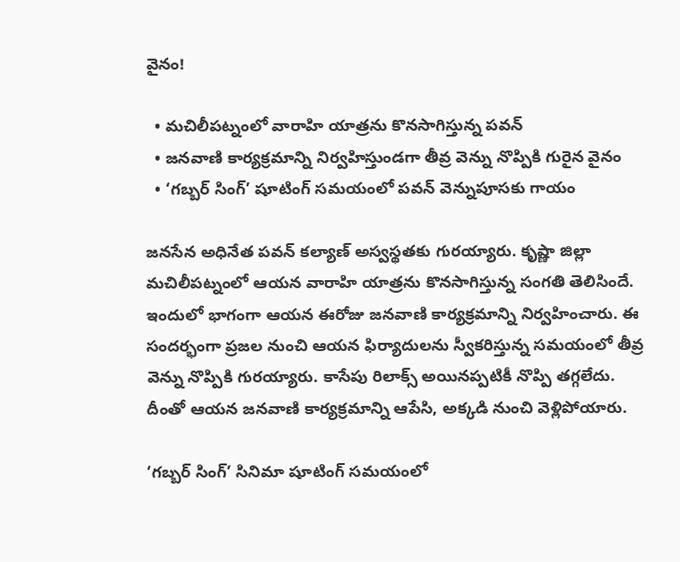వైనం!

  • మచిలీపట్నంలో వారాహి యాత్రను కొనసాగిస్తున్న పవన్
  • జనవాణి కార్యక్రమాన్ని నిర్వహిస్తుండగా తీవ్ర వెన్ను నొప్పికి గురైన వైనం
  • ‘గబ్బర్ సింగ్’ షూటింగ్ సమయంలో పవన్ వెన్నుపూసకు గాయం

జనసేన అధినేత పవన్ కల్యాణ్ అస్వస్థతకు గురయ్యారు. కృష్ణా జిల్లా మచిలీపట్నంలో ఆయన వారాహి యాత్రను కొనసాగిస్తున్న సంగతి తెలిసిందే. ఇందులో భాగంగా ఆయన ఈరోజు జనవాణి కార్యక్రమాన్ని నిర్వహించారు. ఈ సందర్భంగా ప్రజల నుంచి ఆయన ఫిర్యాదులను స్వీకరిస్తున్న సమయంలో తీవ్ర వెన్ను నొప్పికి గురయ్యారు. కాసేపు రిలాక్స్ అయినప్పటికీ నొప్పి తగ్గలేదు. దీంతో ఆయన జనవాణి కార్యక్రమాన్ని ఆపేసి, అక్కడి నుంచి వెళ్లిపోయారు.

‘గబ్బర్ సింగ్’ సినిమా షూటింగ్ సమయంలో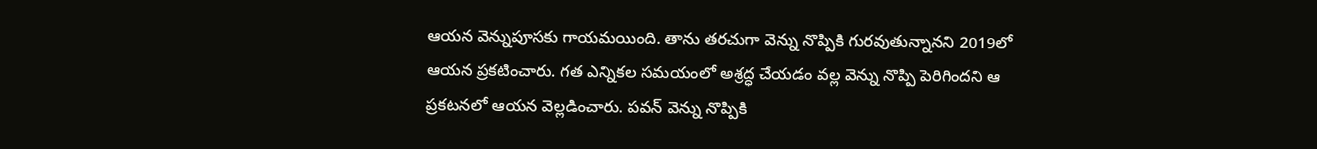ఆయన వెన్నుపూసకు గాయమయింది. తాను తరచుగా వెన్ను నొప్పికి గురవుతున్నానని 2019లో ఆయన ప్రకటించారు. గత ఎన్నికల సమయంలో అశ్రద్ధ చేయడం వల్ల వెన్ను నొప్పి పెరిగిందని ఆ ప్రకటనలో ఆయన వెల్లడించారు. పవన్ వెన్ను నొప్పికి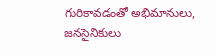గురికావడంతో అభిమానులు, జనసైనికులు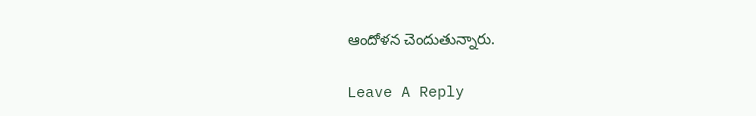ఆందోళన చెందుతున్నారు.

Leave A Reply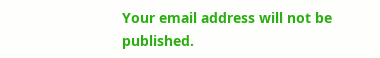Your email address will not be published.